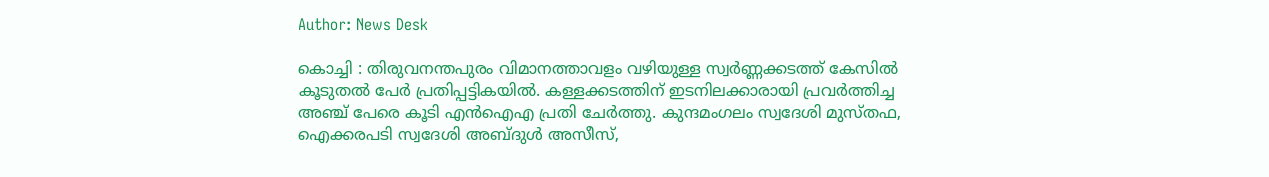Author: News Desk

കൊച്ചി : തിരുവനന്തപുരം വിമാനത്താവളം വഴിയുള്ള സ്വര്‍ണ്ണക്കടത്ത് കേസില്‍ കൂടുതല്‍ പേര്‍ പ്രതിപ്പട്ടികയില്‍. കള്ളക്കടത്തിന് ഇടനിലക്കാരായി പ്രവര്‍ത്തിച്ച അഞ്ച് പേരെ കൂടി എന്‍ഐഎ പ്രതി ചേര്‍ത്തു. കുന്ദമംഗലം സ്വദേശി മുസ്തഫ, ഐക്കരപടി സ്വദേശി അബ്ദുള്‍ അസീസ്,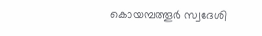കൊയമ്പത്തൂര്‍ സ്വദേശി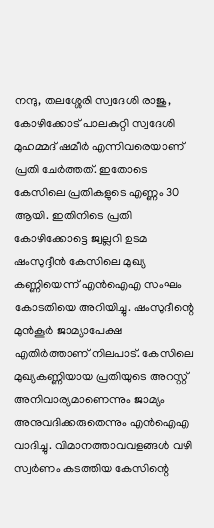നന്ദു, തലശ്ശേരി സ്വദേശി രാജു, കോഴിക്കോട് പാലകുറ്റി സ്വദേശി മുഹമ്മദ് ഷമീര്‍ എന്നിവരെയാണ് പ്രതി ചേര്‍ത്തത്. ഇതോടെ കേസിലെ പ്രതികളുടെ എണ്ണം 30 ആയി. ഇതിനിടെ പ്രതി കോഴിക്കോട്ടെ ജ്വല്ലറി ഉടമ ഷംസുദ്ദീന്‍ കേസിലെ മുഖ്യ കണ്ണിയെന്ന് എന്‍ഐഎ സംഘം കോടതിയെ അറിയിച്ചു. ഷംസുദീന്റെ മുന്‍കൂര്‍ ജാമ്യാപേക്ഷ എതിര്‍ത്താണ് നിലപാട്. കേസിലെ മുഖ്യകണ്ണിയായ പ്രതിയുടെ അറസ്റ്റ് അനിവാര്യമാണെന്നും ജാമ്യം അനുവദിക്കരുതെന്നും എന്‍ഐഎ വാദിച്ചു. വിമാനത്താവവളങ്ങള്‍ വഴി സ്വര്‍ണം കടത്തിയ കേസിന്റെ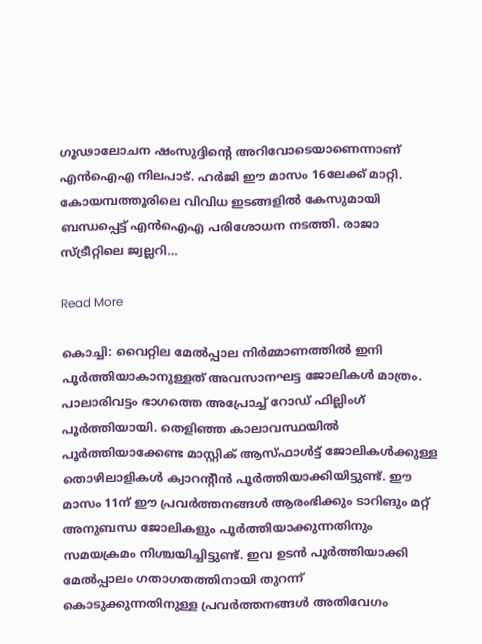ഗൂഢാലോചന ഷംസുദ്ദിന്റെ അറിവോടെയാണെന്നാണ് എന്‍ഐഎ നിലപാട്. ഹര്‍ജി ഈ മാസം 16ലേക്ക് മാറ്റി. കോയമ്പത്തൂരിലെ വിവിധ ഇടങ്ങളില്‍ കേസുമായി ബന്ധപ്പെട്ട് എന്‍ഐഎ പരിശോധന നടത്തി. രാജാ സ്ട്രീറ്റിലെ ജ്വല്ലറി…

Read More

കൊച്ചി: വൈറ്റില മേല്‍പ്പാല നിർമ്മാണത്തിൽ ഇനി പൂർത്തിയാകാനുള്ളത് അവസാനഘട്ട ജോലികൾ മാത്രം. പാലാരിവട്ടം ഭാഗത്തെ അപ്രോച്ച് റോഡ് ഫില്ലിംഗ് പൂർത്തിയായി. തെളിഞ്ഞ കാലാവസ്ഥയിൽ പൂർത്തിയാക്കേണ്ട മാസ്റ്റിക് ആസ്ഫാൾട്ട് ജോലികൾക്കുള്ള തൊഴിലാളികൾ ക്വാറൻ്റീൻ പൂർത്തിയാക്കിയിട്ടുണ്ട്. ഈ മാസം 11ന് ഈ പ്രവർത്തനങ്ങൾ ആരംഭിക്കും ടാറിങും മറ്റ് അനുബന്ധ ജോലികളും പൂർത്തിയാക്കുന്നതിനും സമയക്രമം നിശ്ചയിച്ചിട്ടുണ്ട്. ഇവ ഉടൻ പൂർത്തിയാക്കി മേല്‍പ്പാലം ഗതാഗതത്തിനായി തുറന്ന് കൊടുക്കുന്നതിനുള്ള പ്രവർത്തനങ്ങൾ അതിവേഗം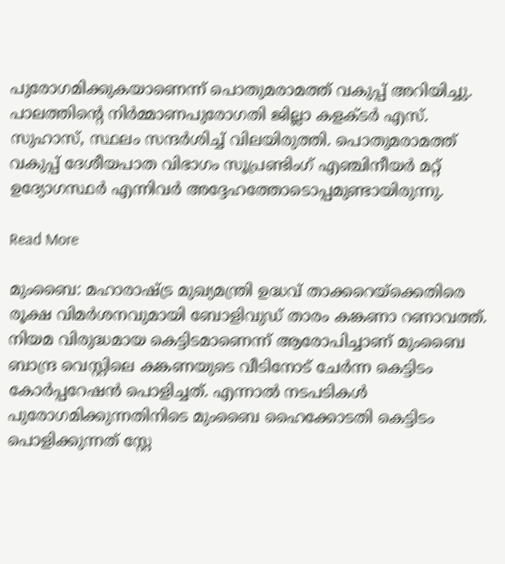പുരോഗമിക്കുകയാണെന്ന് പൊതുമരാമത്ത് വകുപ്പ് അറിയിച്ചു. പാലത്തിൻ്റെ നിർമ്മാണപുരോഗതി ജില്ലാ കളക്ടർ എസ്. സുഹാസ്, സ്ഥലം സന്ദർശിച്ച് വിലയിരുത്തി. പൊതുമരാമത്ത് വകുപ്പ് ദേശീയപാത വിഭാഗം സൂപ്രണ്ടിംഗ് എഞ്ചിനീയർ മറ്റ് ഉദ്യോഗസ്ഥർ എന്നിവർ അദ്ദേഹത്തോടൊപ്പമുണ്ടായിരുന്നു.

Read More

മുംബൈ: മഹാരാഷ്ട്ര മുഖ്യമന്ത്രി ഉദ്ധവ് താക്കറെയ്‌ക്കെതിരെ രൂക്ഷ വിമര്‍ശനവുമായി ബോളിവുഡ് താരം കങ്കണാ റണാവത്ത്. നിയമ വിരുദ്ധമായ കെട്ടിടമാണെന്ന് ആരോപിച്ചാണ് മുംബൈ ബാന്ദ്ര വെസ്റ്റിലെ കങ്കണയുടെ വീടിനോട് ചേര്‍ന്ന കെട്ടിടം കോര്‍പ്പറേഷന്‍ പൊളിച്ചത്. എന്നാല്‍ നടപടികള്‍ പുരോഗമിക്കുന്നതിനിടെ മുംബൈ ഹൈക്കോടതി കെട്ടിടം പൊളിക്കുന്നത് സ്റ്റേ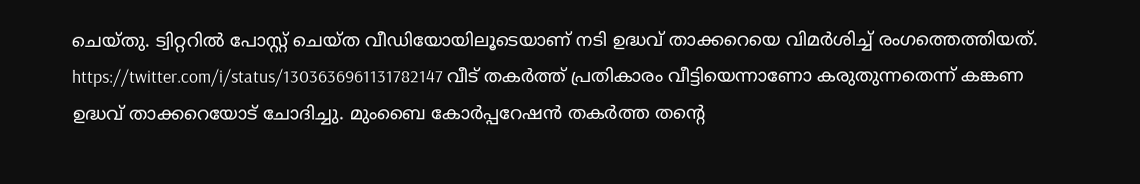ചെയ്തു. ട്വിറ്ററില്‍ പോസ്റ്റ് ചെയ്ത വീഡിയോയിലൂടെയാണ് നടി ഉദ്ധവ് താക്കറെയെ വിമര്‍ശിച്ച് രംഗത്തെത്തിയത്. https://twitter.com/i/status/1303636961131782147 വീട് തകര്‍ത്ത് പ്രതികാരം വീട്ടിയെന്നാണോ കരുതുന്നതെന്ന് കങ്കണ ഉദ്ധവ് താക്കറെയോട് ചോദിച്ചു. മുംബൈ കോര്‍പ്പറേഷന്‍ തകര്‍ത്ത തന്റെ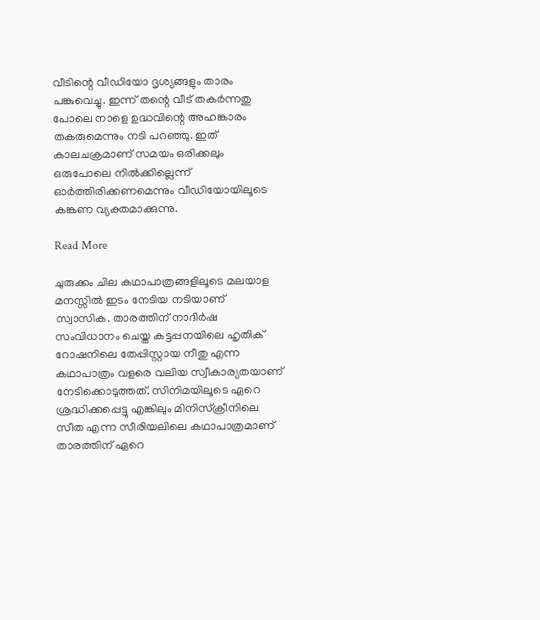വീടിന്റെ വീഡിയോ ദൃശ്യങ്ങളും താരം പങ്കുവെച്ചു. ഇന്ന് തന്റെ വീട് തകര്‍ന്നതു പോലെ നാളെ ഉദ്ധവിന്റെ അഹങ്കാരം തകരുമെന്നും നടി പറഞ്ഞു. ഇത് കാലചക്രമാണ് സമയം ഒരിക്കലും ഒരുപോലെ നില്‍ക്കില്ലെന്ന് ഓര്‍ത്തിരിക്കണമെന്നും വീഡിയോയിലൂടെ കങ്കണ വ്യക്തമാക്കുന്നു.

Read More

ചുരുക്കം ചില കഥാപാത്രങ്ങളിലൂടെ മലയാള മനസ്സിൽ ഇടം നേടിയ നടിയാണ് സ്വാസിക. താരത്തിന് നാദിർഷ സംവിധാനം ചെയ്ത കട്ടപ്പനയിലെ ഹൃതിക് റോഷനിലെ തേപ്പിസ്റ്റായ നീതു എന്ന കഥാപാത്രം വളരെ വലിയ സ്വീകാര്യതയാണ് നേടിക്കൊടുത്തത്. സിനിമയിലൂടെ ഏറെ ശ്രദ്ധിക്കപ്പെട്ടു എങ്കിലും മിനിസ്ക്രീനിലെ സീത എന്ന സീരിയലിലെ കഥാപാത്രമാണ് താരത്തിന് ഏറെ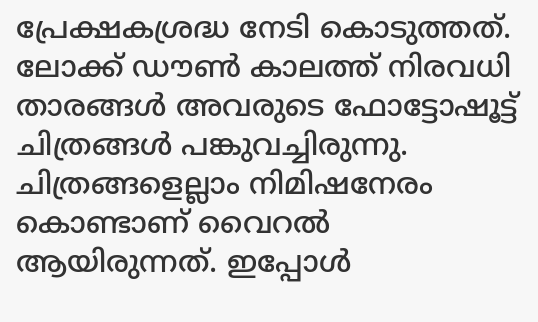പ്രേക്ഷകശ്രദ്ധ നേടി കൊടുത്തത്. ലോക്ക് ഡൗൺ കാലത്ത് നിരവധി താരങ്ങൾ അവരുടെ ഫോട്ടോഷൂട്ട് ചിത്രങ്ങൾ പങ്കുവച്ചിരുന്നു. ചിത്രങ്ങളെല്ലാം നിമിഷനേരം കൊണ്ടാണ് വൈറൽ ആയിരുന്നത്. ഇപ്പോൾ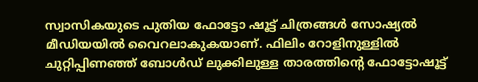സ്വാസികയുടെ പുതിയ ഫോട്ടോ ഷൂട്ട് ചിത്രങ്ങൾ സോഷ്യൽ മീഡിയയിൽ വൈറലാകുകയാണ്. ഫിലിം റോളിനുള്ളിൽ ചുറ്റിപ്പിണഞ്ഞ് ബോൾഡ് ലുക്കിലുള്ള താരത്തിന്റെ ഫോട്ടോഷൂട്ട്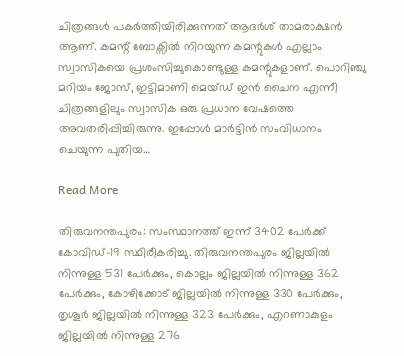ചിത്രങ്ങൾ പകർത്തിയിരിക്കുന്നത് ആദർശ് താമരാക്ഷൻ ആണ്. കമന്റ് ബോക്സിൽ നിറയുന്ന കമന്റുകൾ എല്ലാം സ്വാസികയെ പ്രശംസിച്ചുകൊണ്ടുള്ള കമന്റുകളാണ്. പൊറിഞ്ചു മറിയം ജോസ്, ഇട്ടിമാണി മെയ്ഡ് ഇൻ ചൈന എന്നീ ചിത്രങ്ങളിലും സ്വാസിക ഒരു പ്രധാന വേഷത്തെ അവതരിപ്പിച്ചിരുന്നു. ഇപ്പോൾ മാർട്ടിൻ സംവിധാനം ചെയുന്ന പുതിയ…

Read More

തിരുവനന്തപുരം: സംസ്ഥാനത്ത് ഇന്ന് 3402 പേര്‍ക്ക് കോവിഡ്-19 സ്ഥിരീകരിച്ചു. തിരുവനന്തപുരം ജില്ലയില്‍ നിന്നുള്ള 531 പേര്‍ക്കും, കൊല്ലം ജില്ലയില്‍ നിന്നുള്ള 362 പേര്‍ക്കും, കോഴിക്കോട് ജില്ലയില്‍ നിന്നുള്ള 330 പേര്‍ക്കും, തൃശൂര്‍ ജില്ലയില്‍ നിന്നുള്ള 323 പേര്‍ക്കും, എറണാകുളം ജില്ലയില്‍ നിന്നുള്ള 276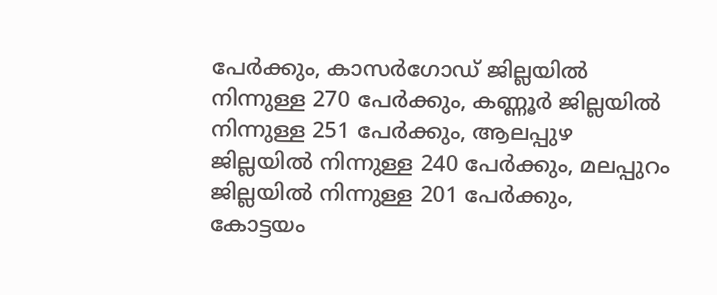പേര്‍ക്കും, കാസര്‍ഗോഡ് ജില്ലയില്‍ നിന്നുള്ള 270 പേര്‍ക്കും, കണ്ണൂര്‍ ജില്ലയില്‍ നിന്നുള്ള 251 പേര്‍ക്കും, ആലപ്പുഴ ജില്ലയില്‍ നിന്നുള്ള 240 പേര്‍ക്കും, മലപ്പുറം ജില്ലയില്‍ നിന്നുള്ള 201 പേര്‍ക്കും, കോട്ടയം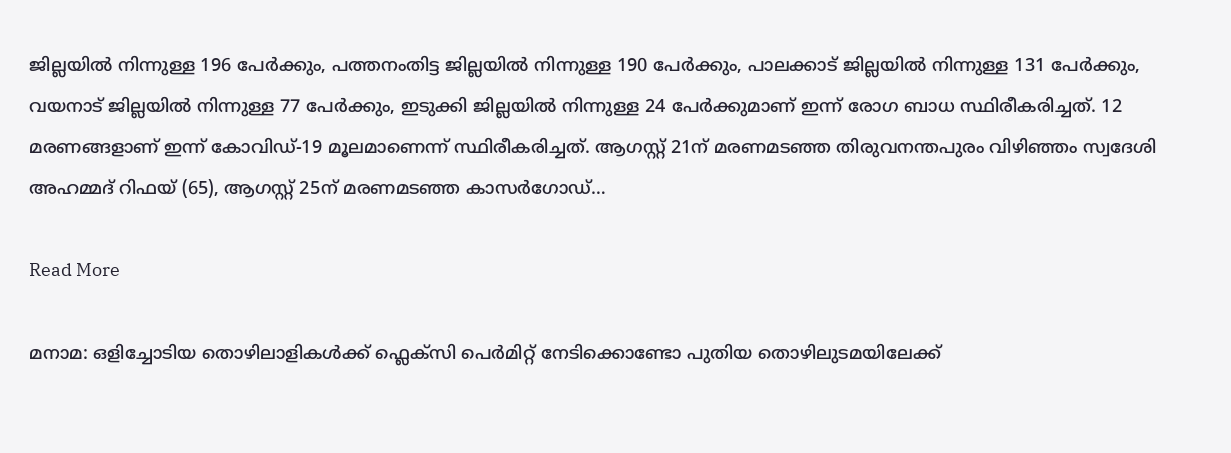ജില്ലയില്‍ നിന്നുള്ള 196 പേര്‍ക്കും, പത്തനംതിട്ട ജില്ലയില്‍ നിന്നുള്ള 190 പേര്‍ക്കും, പാലക്കാട് ജില്ലയില്‍ നിന്നുള്ള 131 പേര്‍ക്കും, വയനാട് ജില്ലയില്‍ നിന്നുള്ള 77 പേര്‍ക്കും, ഇടുക്കി ജില്ലയില്‍ നിന്നുള്ള 24 പേര്‍ക്കുമാണ് ഇന്ന് രോഗ ബാധ സ്ഥിരീകരിച്ചത്. 12 മരണങ്ങളാണ് ഇന്ന് കോവിഡ്-19 മൂലമാണെന്ന് സ്ഥിരീകരിച്ചത്. ആഗസ്റ്റ് 21ന് മരണമടഞ്ഞ തിരുവനന്തപുരം വിഴിഞ്ഞം സ്വദേശി അഹമ്മദ് റിഫയ് (65), ആഗസ്റ്റ് 25ന് മരണമടഞ്ഞ കാസര്‍ഗോഡ്…

Read More

മനാമ: ഒളിച്ചോടിയ തൊഴിലാളികൾക്ക് ഫ്ലെക്സി പെർമിറ്റ് നേടിക്കൊണ്ടോ പുതിയ തൊഴിലുടമയിലേക്ക്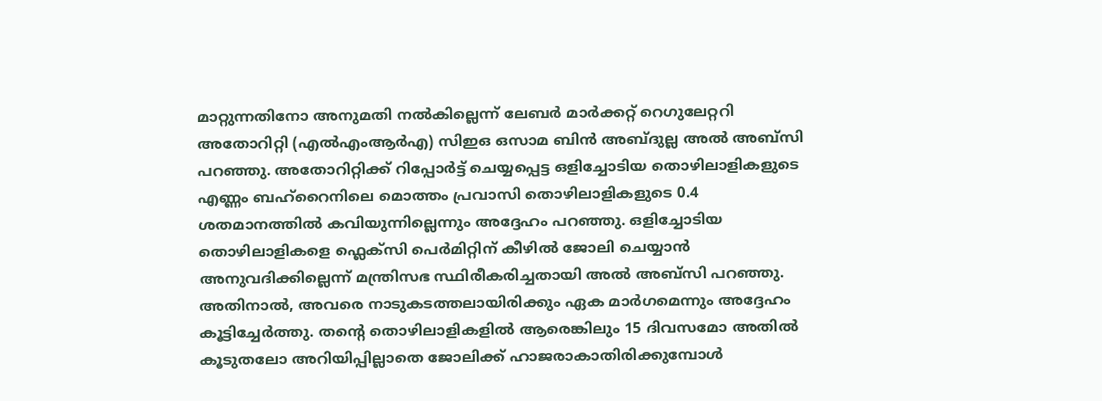മാറ്റുന്നതിനോ അനുമതി നൽകില്ലെന്ന് ലേബർ മാർക്കറ്റ് റെഗുലേറ്ററി അതോറിറ്റി (എൽ‌എം‌ആർ‌എ) സിഇഒ ഒസാമ ബിൻ അബ്ദുല്ല അൽ അബ്സി പറഞ്ഞു. അതോറിറ്റിക്ക് റിപ്പോർട്ട് ചെയ്യപ്പെട്ട ഒളിച്ചോടിയ തൊഴിലാളികളുടെ എണ്ണം ബഹ്‌റൈനിലെ മൊത്തം പ്രവാസി തൊഴിലാളികളുടെ 0.4 ശതമാനത്തിൽ കവിയുന്നില്ലെന്നും അദ്ദേഹം പറഞ്ഞു. ഒളിച്ചോടിയ തൊഴിലാളികളെ ഫ്ലെക്സി പെർമിറ്റിന് കീഴിൽ ജോലി ചെയ്യാൻ അനുവദിക്കില്ലെന്ന് മന്ത്രിസഭ സ്ഥിരീകരിച്ചതായി അൽ അബ്സി പറഞ്ഞു. അതിനാൽ, അവരെ നാടുകടത്തലായിരിക്കും ഏക മാർഗമെന്നും അദ്ദേഹം കൂട്ടിച്ചേർത്തു. തന്റെ തൊഴിലാളികളിൽ ആരെങ്കിലും 15 ദിവസമോ അതിൽ കൂടുതലോ അറിയിപ്പില്ലാതെ ജോലിക്ക് ഹാജരാകാതിരിക്കുമ്പോൾ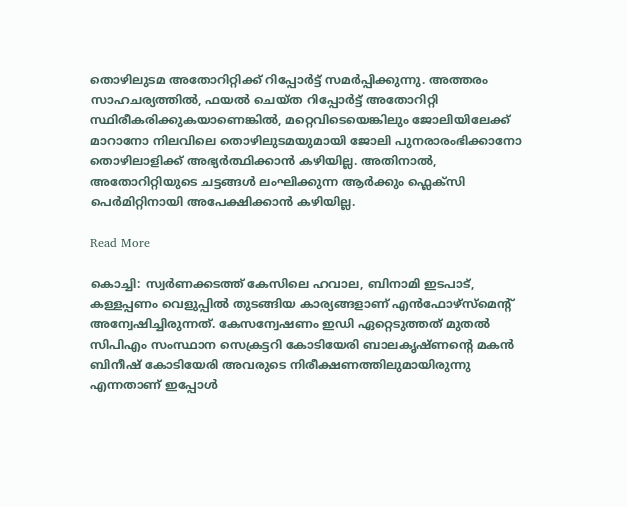തൊഴിലുടമ അതോറിറ്റിക്ക് റിപ്പോർട്ട് സമർപ്പിക്കുന്നു. അത്തരം സാഹചര്യത്തിൽ, ഫയൽ ചെയ്ത റിപ്പോർട്ട് അതോറിറ്റി സ്ഥിരീകരിക്കുകയാണെങ്കിൽ, മറ്റെവിടെയെങ്കിലും ജോലിയിലേക്ക് മാറാനോ നിലവിലെ തൊഴിലുടമയുമായി ജോലി പുനരാരംഭിക്കാനോ തൊഴിലാളിക്ക് അഭ്യർത്ഥിക്കാൻ കഴിയില്ല. അതിനാൽ, അതോറിറ്റിയുടെ ചട്ടങ്ങൾ ലംഘിക്കുന്ന ആർക്കും ഫ്ലെക്സി പെർമിറ്റിനായി അപേക്ഷിക്കാൻ കഴിയില്ല.

Read More

കൊച്ചി: സ്വര്‍ണക്കടത്ത് കേസിലെ ഹവാല, ബിനാമി ഇടപാട്, കള്ളപ്പണം വെളുപ്പില്‍ തുടങ്ങിയ കാര്യങ്ങളാണ് എന്‍ഫോഴ്‌സ്‌മെന്റ് അന്വേഷിച്ചിരുന്നത്. കേസന്വേഷണം ഇഡി ഏറ്റെടുത്തത് മുതല്‍ സിപിഎം സംസ്ഥാന സെക്രട്ടറി കോടിയേരി ബാലകൃഷ്ണന്റെ മകന്‍ ബിനീഷ് കോടിയേരി അവരുടെ നിരീക്ഷണത്തിലുമായിരുന്നു എന്നതാണ് ഇപ്പോള്‍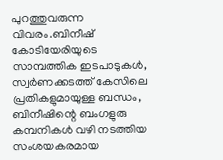പുറത്തുവരുന്ന വിവരം.ബിനീഷ് കോടിയേരിയുടെ സാമ്പത്തിക ഇടപാടുകള്‍, സ്വര്‍ണക്കടത്ത് കേസിലെ പ്രതികളുമായുള്ള ബന്ധം, ബിനീഷിന്റെ ബംഗളുരു കമ്പനികള്‍ വഴി നടത്തിയ സംശയകരമായ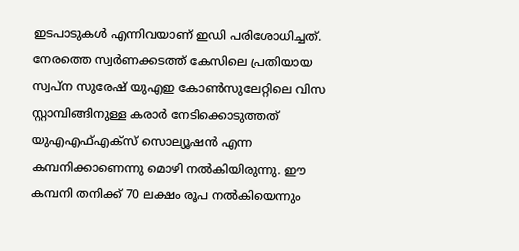ഇടപാടുകള്‍ എന്നിവയാണ് ഇഡി പരിശോധിച്ചത്. നേരത്തെ സ്വര്‍ണക്കടത്ത് കേസിലെ പ്രതിയായ സ്വപ്‌ന സുരേഷ് യുഎഇ കോണ്‍സുലേറ്റിലെ വിസ സ്റ്റാമ്പിങ്ങിനുള്ള കരാര്‍ നേടിക്കൊടുത്തത് യുഎഎഫ്എക്‌സ് സൊല്യൂഷന്‍ എന്ന കമ്പനിക്കാണെന്നു മൊഴി നല്‍കിയിരുന്നു. ഈ കമ്പനി തനിക്ക് 70 ലക്ഷം രൂപ നല്‍കിയെന്നും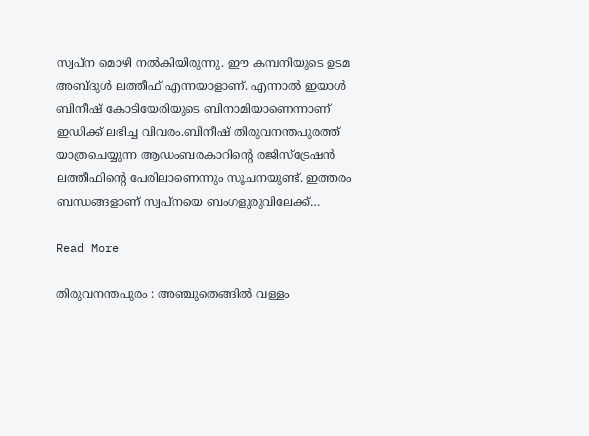സ്വപ്ന മൊഴി നല്‍കിയിരുന്നു. ഈ കമ്പനിയുടെ ഉടമ അബ്ദുള്‍ ലത്തീഫ് എന്നയാളാണ്. എന്നാല്‍ ഇയാള്‍ ബിനീഷ് കോടിയേരിയുടെ ബിനാമിയാണെന്നാണ് ഇഡിക്ക് ലഭിച്ച വിവരം.ബിനീഷ് തിരുവനന്തപുരത്ത് യാത്രചെയ്യുന്ന ആഡംബരകാറിന്റെ രജിസ്‌ട്രേഷന്‍ ലത്തീഫിന്റെ പേരിലാണെന്നും സൂചനയുണ്ട്. ഇത്തരം ബന്ധങ്ങളാണ് സ്വപ്നയെ ബംഗളുരുവിലേക്ക്…

Read More

തിരുവനന്തപുരം : അഞ്ചുതെങ്ങിൽ വള്ളം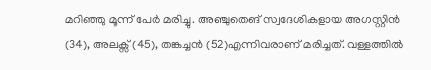മറിഞ്ഞു മൂന്ന് പേർ മരിച്ചു. അഞ്ചുതെങ് സ്വദേശികളായ അഗസ്റ്റിൻ (34), അലക്സ്‌ (45), തങ്കച്ചൻ (52)എന്നിവരാണ് മരിച്ചത്. വള്ളത്തിൽ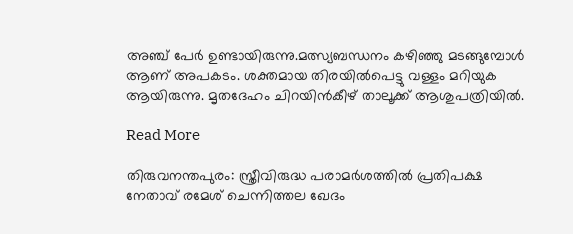അഞ്ച് പേർ ഉണ്ടായിരുന്നു.മത്സ്യബന്ധനം കഴിഞ്ഞു മടങ്ങുമ്പോൾ ആണ് അപകടം. ശക്തമായ തിരയിൽപെട്ടു വള്ളം മറിയുക ആയിരുന്നു. മൃതദേഹം ചിറയിൻകീഴ് താലൂക്ക് ആശുപത്രിയിൽ.

Read More

തിരുവനന്തപുരം: സ്ത്രീവിരുദ്ധ പരാമര്‍ശത്തില്‍ പ്രതിപക്ഷ നേതാവ് രമേശ് ചെന്നിത്തല ഖേദം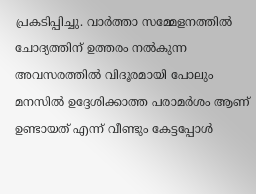പ്രകടിപ്പിച്ചു. വാര്‍ത്താ സമ്മേളനത്തില്‍ ചോദ്യത്തിന് ഉത്തരം നല്‍കുന്ന അവസരത്തില്‍ വിദൂരമായി പോലും മനസില്‍ ഉദ്ദേശിക്കാത്ത പരാമര്‍ശം ആണ് ഉണ്ടായത് എന്ന് വീണ്ടും കേട്ടപ്പോള്‍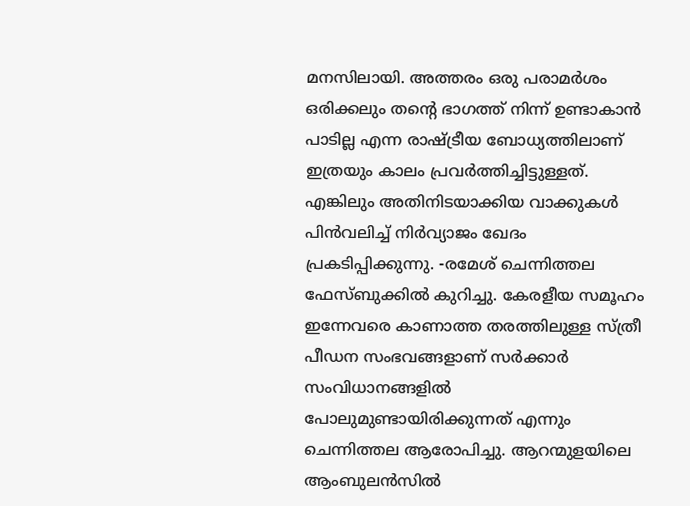മനസിലായി. അത്തരം ഒരു പരാമര്‍ശം ഒരിക്കലും തന്റെ ഭാഗത്ത് നിന്ന് ഉണ്ടാകാന്‍ പാടില്ല എന്ന രാഷ്ട്രീയ ബോധ്യത്തിലാണ് ഇത്രയും കാലം പ്രവര്‍ത്തിച്ചിട്ടുള്ളത്. എങ്കിലും അതിനിടയാക്കിയ വാക്കുകള്‍ പിന്‍വലിച്ച് നിര്‍വ്യാജം ഖേദം പ്രകടിപ്പിക്കുന്നു. -രമേശ് ചെന്നിത്തല ഫേസ്ബുക്കിൽ കുറിച്ചു. കേരളീയ സമൂഹം ഇന്നേവരെ കാണാത്ത തരത്തിലുള്ള സ്ത്രീ പീഡന സംഭവങ്ങളാണ് സര്‍ക്കാര്‍ സംവിധാനങ്ങളില്‍ പോലുമുണ്ടായിരിക്കുന്നത് എന്നും ചെന്നിത്തല ആരോപിച്ചു. ആറന്മുളയിലെ ആംബുലന്‍സില്‍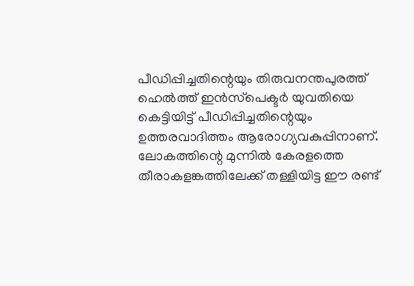പീഡിപ്പിച്ചതിന്റെയും തിരുവനന്തപുരത്ത് ഹെല്‍ത്ത് ഇന്‍സ്‌പെക്ടര്‍ യുവതിയെ കെട്ടിയിട്ട് പീഡിപ്പിച്ചതിന്റെയും ഉത്തരവാദിത്തം ആരോഗ്യവകുപ്പിനാണ്. ലോകത്തിന്റെ മുന്നില്‍ കേരളത്തെ തീരാകളങ്കത്തിലേക്ക് തള്ളിയിട്ട ഈ രണ്ട്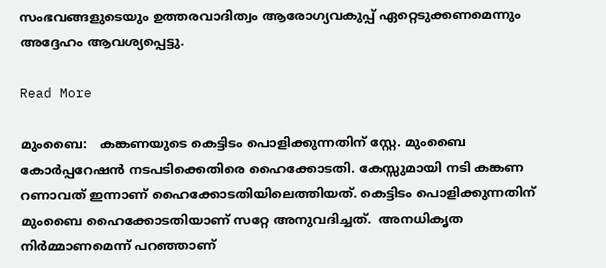സംഭവങ്ങളുടെയും ഉത്തരവാദിത്വം ആരോഗ്യവകുപ്പ് ഏറ്റെടുക്കണമെന്നും അദ്ദേഹം ആവശ്യപ്പെട്ടു.

Read More

മുംബൈ:   കങ്കണയുടെ കെട്ടിടം പൊളിക്കുന്നതിന് സ്റ്റേ. മുംബൈ കോര്‍പ്പറേഷന്‍ നടപടിക്കെതിരെ ഹൈക്കോടതി. കേസ്സുമായി നടി കങ്കണ റണാവത് ഇന്നാണ് ഹൈക്കോടതിയിലെത്തിയത്. കെട്ടിടം പൊളിക്കുന്നതിന്  മുംബൈ ഹൈക്കോടതിയാണ് സറ്റേ അനുവദിച്ചത്.  അനധികൃത നിര്‍മ്മാണമെന്ന് പറഞ്ഞാണ്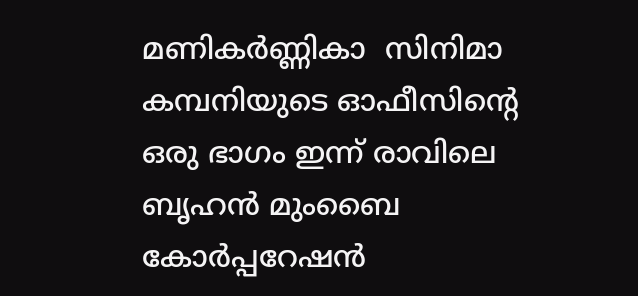മണികർണ്ണികാ  സിനിമാ കമ്പനിയുടെ ഓഫീസിന്റെ ഒരു ഭാഗം ഇന്ന് രാവിലെ ബൃഹന്‍ മുംബൈ കോര്‍പ്പറേഷന്‍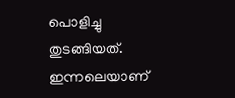പൊളിച്ചു തുടങ്ങിയത്.  ഇന്നലെയാണ്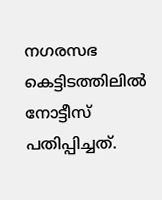നഗരസഭ കെട്ടിടത്തിലില്‍ നോട്ടീസ് പതിപ്പിച്ചത്.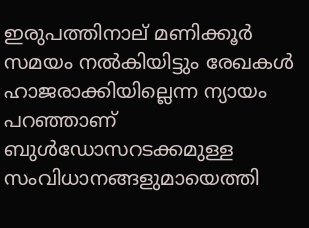ഇരുപത്തിനാല് മണിക്കൂര്‍ സമയം നല്‍കിയിട്ടും രേഖകള്‍ ഹാജരാക്കിയില്ലെന്ന ന്യായം പറഞ്ഞാണ് ബുള്‍ഡോസറടക്കമുള്ള സംവിധാനങ്ങളുമായെത്തി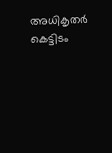അധികൃതര്‍ കെട്ടിടം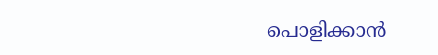പൊളിക്കാന്‍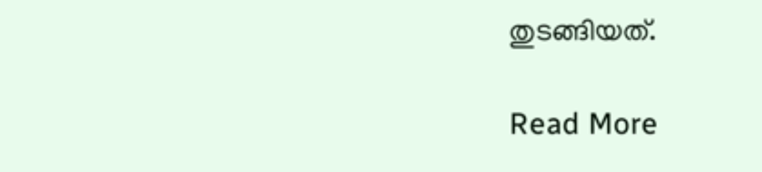തുടങ്ങിയത്.

Read More